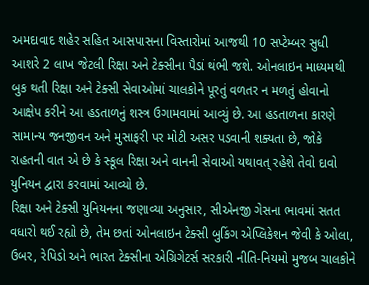અમદાવાદ શહેર સહિત આસપાસના વિસ્તારોમાં આજથી 10 સપ્ટેમ્બર સુધી આશરે 2 લાખ જેટલી રિક્ષા અને ટેક્સીના પૈડાં થંભી જશે. ઓનલાઇન માધ્યમથી બુક થતી રિક્ષા અને ટેક્સી સેવાઓમાં ચાલકોને પૂરતું વળતર ન મળતું હોવાનો આક્ષેપ કરીને આ હડતાળનું શસ્ત્ર ઉગામવામાં આવ્યું છે. આ હડતાળના કારણે સામાન્ય જનજીવન અને મુસાફરી પર મોટી અસર પડવાની શક્યતા છે, જોકે રાહતની વાત એ છે કે સ્કૂલ રિક્ષા અને વાનની સેવાઓ યથાવત્ રહેશે તેવો દાવો યુનિયન દ્વારા કરવામાં આવ્યો છે.
રિક્ષા અને ટેક્સી યુનિયનના જણાવ્યા અનુસાર, સીએનજી ગેસના ભાવમાં સતત વધારો થઈ રહ્યો છે, તેમ છતાં ઓનલાઇન ટેક્સી બુકિંગ એપ્લિકેશન જેવી કે ઓલા, ઉબર, રેપિડો અને ભારત ટેક્સીના એગ્રિગેટર્સ સરકારી નીતિ-નિયમો મુજબ ચાલકોને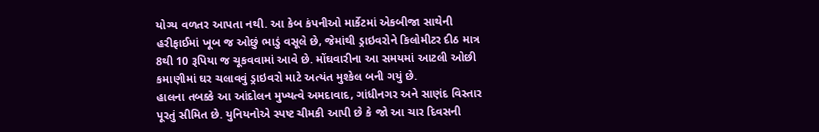યોગ્ય વળતર આપતા નથી. આ કેબ કંપનીઓ માર્કેટમાં એકબીજા સાથેની હરીફાઈમાં ખૂબ જ ઓછું ભાડું વસૂલે છે, જેમાંથી ડ્રાઇવરોને કિલોમીટર દીઠ માત્ર 8થી 10 રૂપિયા જ ચૂકવવામાં આવે છે. મોંઘવારીના આ સમયમાં આટલી ઓછી કમાણીમાં ઘર ચલાવવું ડ્રાઇવરો માટે અત્યંત મુશ્કેલ બની ગયું છે.
હાલના તબક્કે આ આંદોલન મુખ્યત્વે અમદાવાદ, ગાંધીનગર અને સાણંદ વિસ્તાર પૂરતું સીમિત છે. યુનિયનોએ સ્પષ્ટ ચીમકી આપી છે કે જો આ ચાર દિવસની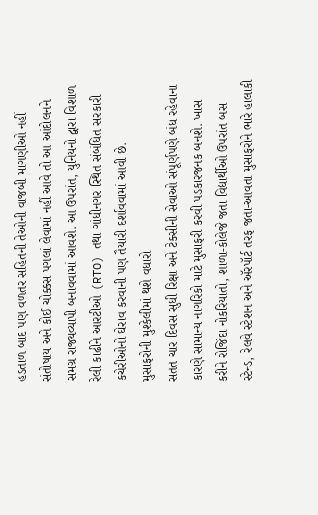હડતાળ બાદ પણ વળતર સહિતની તેઓની વાજબી માગણીઓ નહીં સંતોષાય અને કોઈ ચોક્કસ પગલાં લેવામાં નહીં આવે તો આ આંદોલનને સમગ્ર રાજ્યવ્યાપી બનાવવામાં આવશે. આ ઉપરાંત, યુનિયનો દ્વારા વિશાળ રેલી કાઢીને આરટીઓ (RTO) તથા ગાંધીનગર સ્થિત સંબંધિત સરકારી કચેરીઓનો ઘેરાવ કરવાની પણ તૈયારી દર્શાવવામાં આવી છે.
મુસાફરોની મુશ્કેલીમાં થશે વધારો
સતત ચાર દિવસ સુધી રિક્ષા અને ટેક્સીની સેવાઓ સંપૂર્ણપણે બંધ રહેવાના કારણે સામાન્ય નાગરિકો માટે મુસાફરી કરવી પડકારજનક બનશે. ખાસ કરીને રોજિંદા નોકરિયાતો, શાળા-કોલેજે જતા વિદ્યાર્થીઓ ઉપરાંત બસ સ્ટેન્ડ, રેલવે સ્ટેશન અને ઍરપૉર્ટ તરફ જતા-આવતા મુસાફરોને ભારે હાલાકી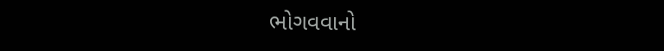ભોગવવાનો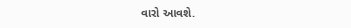વારો આવશે.